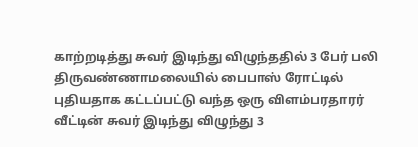காற்றடித்து சுவர் இடிந்து விழுந்ததில் 3 பேர் பலி
திருவண்ணாமலையில் பைபாஸ் ரோட்டில் புதியதாக கட்டப்பட்டு வந்த ஒரு விளம்பரதாரர் வீட்டின் சுவர் இடிந்து விழுந்து 3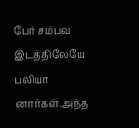பேர் சம்பவ இடத்திலேயே பலியா னார்கள்.அந்த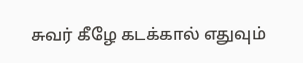சுவர் கீழே கடக்கால் எதுவும்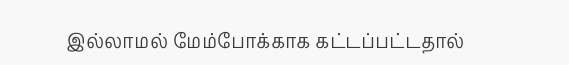இல்லாமல் மேம்போக்காக கட்டப்பட்டதால்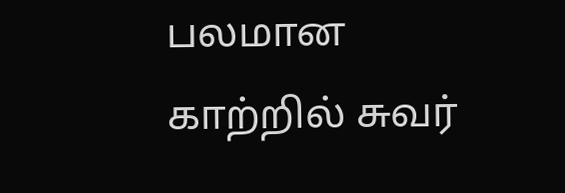பலமான காற்றில் சுவர்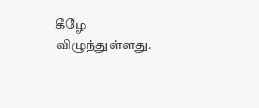கீழே விழுந்துள்ளது.